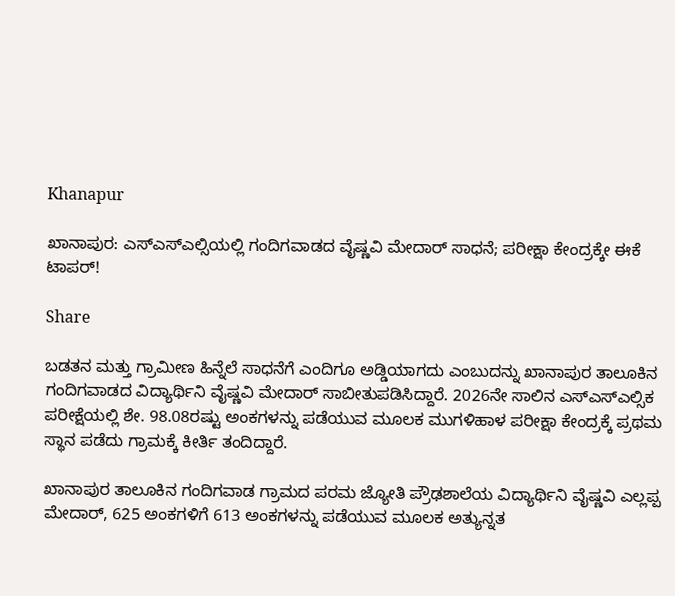Khanapur

ಖಾನಾಪುರ: ಎಸ್ಎಸ್ಎಲ್ಸಿಯಲ್ಲಿ ಗಂದಿಗವಾಡದ ವೈಷ್ಣವಿ ಮೇದಾರ್ ಸಾಧನೆ; ಪರೀಕ್ಷಾ ಕೇಂದ್ರಕ್ಕೇ ಈಕೆ ಟಾಪರ್!

Share

ಬಡತನ ಮತ್ತು ಗ್ರಾಮೀಣ ಹಿನ್ನೆಲೆ ಸಾಧನೆಗೆ ಎಂದಿಗೂ ಅಡ್ಡಿಯಾಗದು ಎಂಬುದನ್ನು ಖಾನಾಪುರ ತಾಲೂಕಿನ ಗಂದಿಗವಾಡದ ವಿದ್ಯಾರ್ಥಿನಿ ವೈಷ್ಣವಿ ಮೇದಾರ್ ಸಾಬೀತುಪಡಿಸಿದ್ದಾರೆ. 2026ನೇ ಸಾಲಿನ ಎಸ್ಎಸ್ಎಲ್ಸಿಕ ಪರೀಕ್ಷೆಯಲ್ಲಿ ಶೇ. 98.08ರಷ್ಟು ಅಂಕಗಳನ್ನು ಪಡೆಯುವ ಮೂಲಕ ಮುಗಳಿಹಾಳ ಪರೀಕ್ಷಾ ಕೇಂದ್ರಕ್ಕೆ ಪ್ರಥಮ ಸ್ಥಾನ ಪಡೆದು ಗ್ರಾಮಕ್ಕೆ ಕೀರ್ತಿ ತಂದಿದ್ದಾರೆ.

ಖಾನಾಪುರ ತಾಲೂಕಿನ ಗಂದಿಗವಾಡ ಗ್ರಾಮದ ಪರಮ ಜ್ಯೋತಿ ಪ್ರೌಢಶಾಲೆಯ ವಿದ್ಯಾರ್ಥಿನಿ ವೈಷ್ಣವಿ ಎಲ್ಲಪ್ಪ ಮೇದಾರ್, 625 ಅಂಕಗಳಿಗೆ 613 ಅಂಕಗಳನ್ನು ಪಡೆಯುವ ಮೂಲಕ ಅತ್ಯುನ್ನತ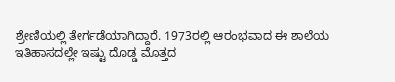ಶ್ರೇಣಿಯಲ್ಲಿ ತೇರ್ಗಡೆಯಾಗಿದ್ದಾರೆ. 1973ರಲ್ಲಿ ಆರಂಭವಾದ ಈ ಶಾಲೆಯ ಇತಿಹಾಸದಲ್ಲೇ ಇಷ್ಟು ದೊಡ್ಡ ಮೊತ್ತದ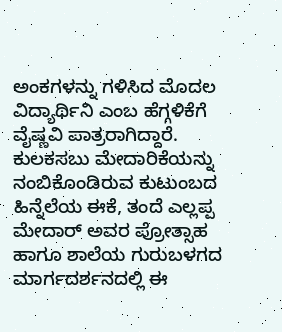ಅಂಕಗಳನ್ನು ಗಳಿಸಿದ ಮೊದಲ ವಿದ್ಯಾರ್ಥಿನಿ ಎಂಬ ಹೆಗ್ಗಳಿಕೆಗೆ ವೈಷ್ಣವಿ ಪಾತ್ರರಾಗಿದ್ದಾರೆ. ಕುಲಕಸಬು ಮೇದಾರಿಕೆಯನ್ನು ನಂಬಿಕೊಂಡಿರುವ ಕುಟುಂಬದ ಹಿನ್ನೆಲೆಯ ಈಕೆ, ತಂದೆ ಎಲ್ಲಪ್ಪ ಮೇದಾರ್ ಅವರ ಪ್ರೋತ್ಸಾಹ ಹಾಗೂ ಶಾಲೆಯ ಗುರುಬಳಗದ ಮಾರ್ಗದರ್ಶನದಲ್ಲಿ ಈ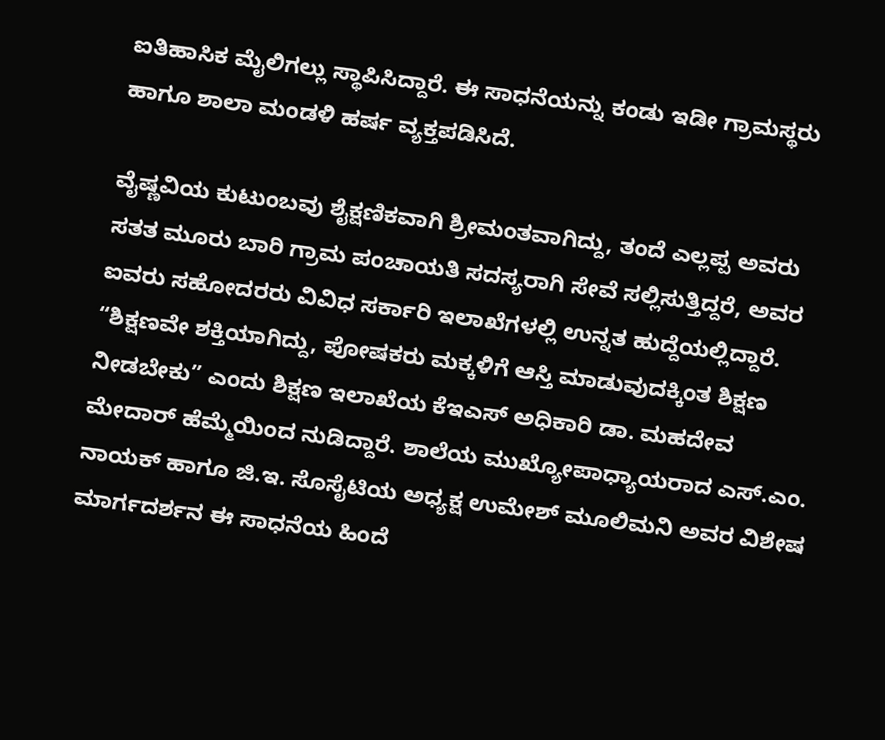ಐತಿಹಾಸಿಕ ಮೈಲಿಗಲ್ಲು ಸ್ಥಾಪಿಸಿದ್ದಾರೆ. ಈ ಸಾಧನೆಯನ್ನು ಕಂಡು ಇಡೀ ಗ್ರಾಮಸ್ಥರು ಹಾಗೂ ಶಾಲಾ ಮಂಡಳಿ ಹರ್ಷ ವ್ಯಕ್ತಪಡಿಸಿದೆ.

ವೈಷ್ಣವಿಯ ಕುಟುಂಬವು ಶೈಕ್ಷಣಿಕವಾಗಿ ಶ್ರೀಮಂತವಾಗಿದ್ದು, ತಂದೆ ಎಲ್ಲಪ್ಪ ಅವರು ಸತತ ಮೂರು ಬಾರಿ ಗ್ರಾಮ ಪಂಚಾಯತಿ ಸದಸ್ಯರಾಗಿ ಸೇವೆ ಸಲ್ಲಿಸುತ್ತಿದ್ದರೆ, ಅವರ ಐವರು ಸಹೋದರರು ವಿವಿಧ ಸರ್ಕಾರಿ ಇಲಾಖೆಗಳಲ್ಲಿ ಉನ್ನತ ಹುದ್ದೆಯಲ್ಲಿದ್ದಾರೆ. “ಶಿಕ್ಷಣವೇ ಶಕ್ತಿಯಾಗಿದ್ದು, ಪೋಷಕರು ಮಕ್ಕಳಿಗೆ ಆಸ್ತಿ ಮಾಡುವುದಕ್ಕಿಂತ ಶಿಕ್ಷಣ ನೀಡಬೇಕು” ಎಂದು ಶಿಕ್ಷಣ ಇಲಾಖೆಯ ಕೆಇಎಸ್ ಅಧಿಕಾರಿ ಡಾ. ಮಹದೇವ ಮೇದಾರ್ ಹೆಮ್ಮೆಯಿಂದ ನುಡಿದ್ದಾರೆ. ಶಾಲೆಯ ಮುಖ್ಯೋಪಾಧ್ಯಾಯರಾದ ಎಸ್.ಎಂ. ನಾಯಕ್ ಹಾಗೂ ಜಿ.ಇ. ಸೊಸೈಟಿಯ ಅಧ್ಯಕ್ಷ ಉಮೇಶ್ ಮೂಲಿಮನಿ ಅವರ ವಿಶೇಷ ಮಾರ್ಗದರ್ಶನ ಈ ಸಾಧನೆಯ ಹಿಂದೆ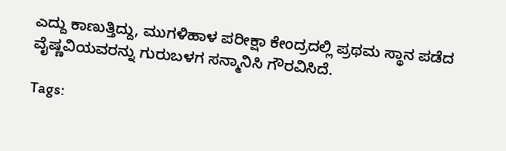ಎದ್ದು ಕಾಣುತ್ತಿದ್ದು, ಮುಗಳಿಹಾಳ ಪರೀಕ್ಷಾ ಕೇಂದ್ರದಲ್ಲಿ ಪ್ರಥಮ ಸ್ಥಾನ ಪಡೆದ ವೈಷ್ಣವಿಯವರನ್ನು ಗುರುಬಳಗ ಸನ್ಮಾನಿಸಿ ಗೌರವಿಸಿದೆ.

Tags: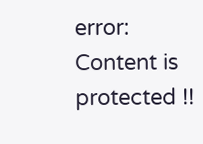error: Content is protected !!